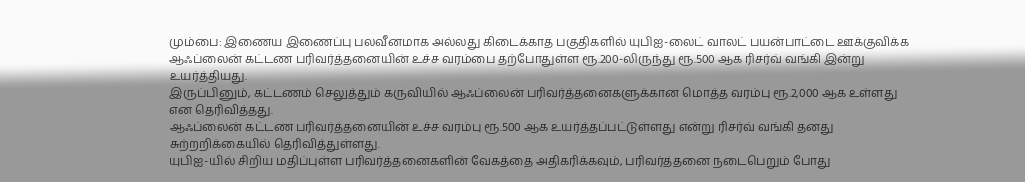மும்பை: இணைய இணைப்பு பலவீனமாக அல்லது கிடைக்காத பகுதிகளில் யுபிஐ-லைட் வாலட் பயன்பாட்டை ஊக்குவிக்க ஆஃப்லைன் கட்டண பரிவர்த்தனையின் உச்ச வரம்பை தற்போதுள்ள ரூ.200-லிருந்து ரூ.500 ஆக ரிசர்வ் வங்கி இன்று உயர்த்தியது.
இருப்பினும், கட்டணம் செலுத்தும் கருவியில் ஆஃப்லைன் பரிவர்த்தனைகளுக்கான மொத்த வரம்பு ரூ.2,000 ஆக உள்ளது என தெரிவித்தது.
ஆஃப்லைன் கட்டண பரிவர்த்தனையின் உச்ச வரம்பு ரூ.500 ஆக உயர்த்தப்பட்டுள்ளது என்று ரிசர்வ் வங்கி தனது சுற்றறிக்கையில் தெரிவித்துள்ளது.
யுபிஐ-யில் சிறிய மதிப்புள்ள பரிவர்த்தனைகளின் வேகத்தை அதிகரிக்கவும், பரிவர்த்தனை நடைபெறும் போது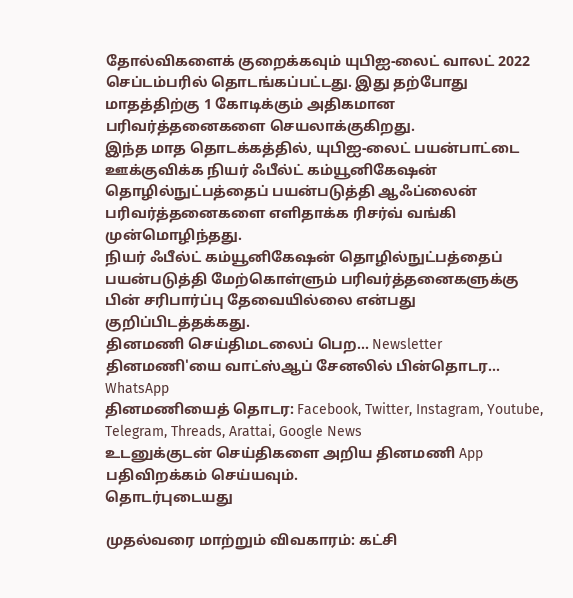தோல்விகளைக் குறைக்கவும் யுபிஐ-லைட் வாலட் 2022 செப்டம்பரில் தொடங்கப்பட்டது. இது தற்போது மாதத்திற்கு 1 கோடிக்கும் அதிகமான பரிவர்த்தனைகளை செயலாக்குகிறது.
இந்த மாத தொடக்கத்தில், யுபிஐ-லைட் பயன்பாட்டை ஊக்குவிக்க நியர் ஃபீல்ட் கம்யூனிகேஷன் தொழில்நுட்பத்தைப் பயன்படுத்தி ஆஃப்லைன் பரிவர்த்தனைகளை எளிதாக்க ரிசர்வ் வங்கி முன்மொழிந்தது.
நியர் ஃபீல்ட் கம்யூனிகேஷன் தொழில்நுட்பத்தைப் பயன்படுத்தி மேற்கொள்ளும் பரிவர்த்தனைகளுக்கு பின் சரிபார்ப்பு தேவையில்லை என்பது குறிப்பிடத்தக்கது.
தினமணி செய்திமடலைப் பெற... Newsletter
தினமணி'யை வாட்ஸ்ஆப் சேனலில் பின்தொடர... WhatsApp
தினமணியைத் தொடர: Facebook, Twitter, Instagram, Youtube, Telegram, Threads, Arattai, Google News
உடனுக்குடன் செய்திகளை அறிய தினமணி App பதிவிறக்கம் செய்யவும்.
தொடர்புடையது

முதல்வரை மாற்றும் விவகாரம்: கட்சி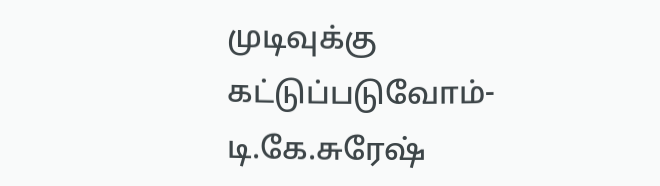முடிவுக்கு கட்டுப்படுவோம்- டி.கே.சுரேஷ்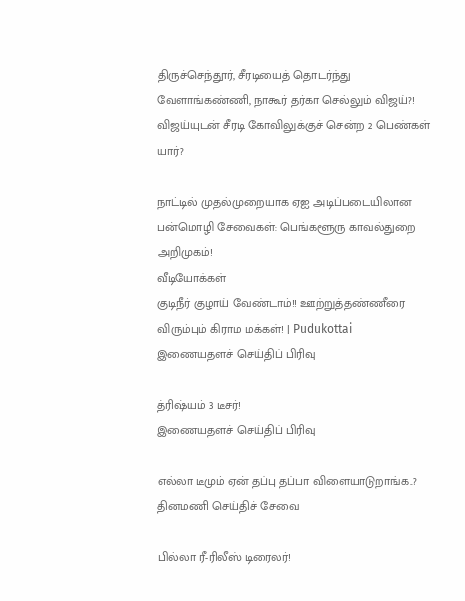திருச்செந்தூர், சீரடியைத் தொடர்ந்து வேளாங்கண்ணி, நாகூர் தர்கா செல்லும் விஜய்?!
விஜய்யுடன் சீரடி கோவிலுக்குச் சென்ற 2 பெண்கள் யார்?

நாட்டில் முதல்முறையாக ஏஐ அடிப்படையிலான பன்மொழி சேவைகள்: பெங்களூரு காவல்துறை அறிமுகம்!
வீடியோக்கள்
குடிநீர் குழாய் வேண்டாம்!! ஊற்றுத்தண்ணீரை விரும்பும் கிராம மக்கள்! | Pudukottai
இணையதளச் செய்திப் பிரிவு

த்ரிஷ்யம் 3 டீசர்!
இணையதளச் செய்திப் பிரிவு

எல்லா டீமும் ஏன் தப்பு தப்பா விளையாடுறாங்க..?
தினமணி செய்திச் சேவை

பில்லா ரீ-ரிலீஸ் டிரைலர்!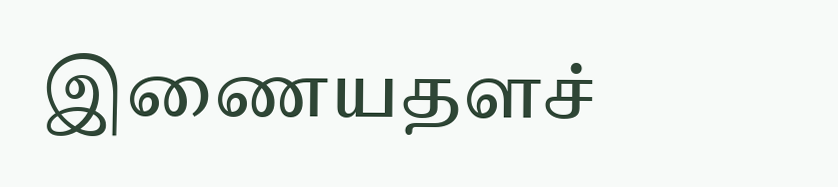இணையதளச்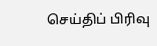செய்திப் பிரிவு